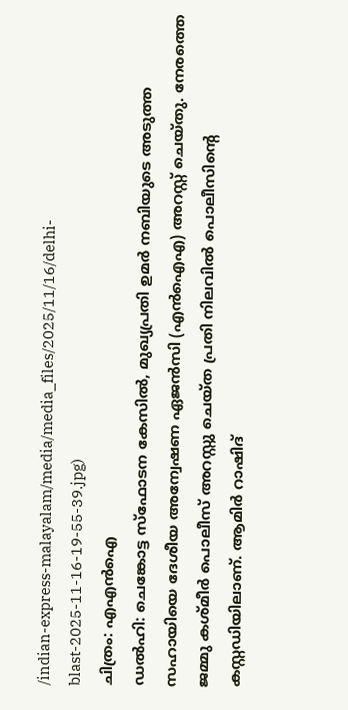/indian-express-malayalam/media/media_files/2025/11/16/delhi-blast-2025-11-16-19-55-39.jpg)
ചിത്രം: എഎൻഐ
ഡൽഹി: ചെങ്കോട്ട സ്ഫോടന കേസിൽ, മുഖ്യപ്രതി ഉമർ നബിയുടെ അടുത്ത സഹായിയെ ദേശീയ അന്വേഷണ ഏജൻസി (എൻഐഎ) അറസ്റ്റ് ചെയ്തു. നേരത്തെ ജമ്മു കശ്മീർ പൊലീസ് അറസ്റ്റു ചെയ്ത പ്രതി നിലവിൽ പൊലീസിന്റെ കസ്റ്റഡിയിലാണ്. ആമിർ റാഷിദ്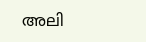അലി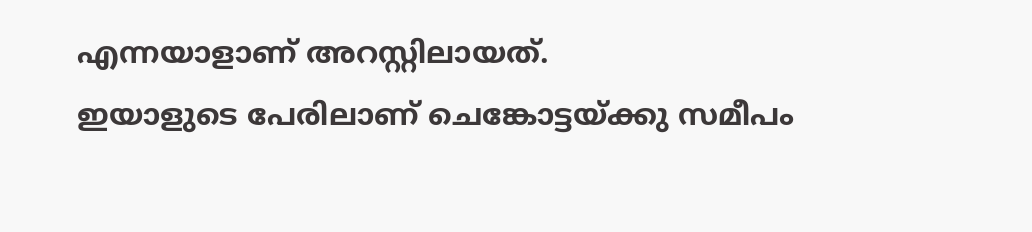എന്നയാളാണ് അറസ്റ്റിലായത്.
ഇയാളുടെ പേരിലാണ് ചെങ്കോട്ടയ്ക്കു സമീപം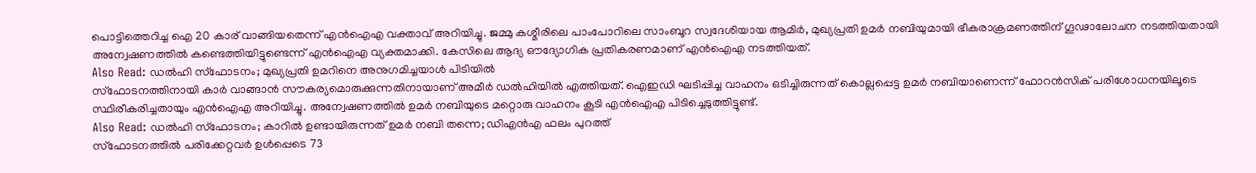പൊട്ടിത്തെറിച്ച ഐ 20 കാര് വാങ്ങിയതെന്ന് എൻഐഎ വക്താവ് അറിയിച്ചു. ജമ്മു കശ്മീരിലെ പാംപോറിലെ സാംബൂറ സ്വദേശിയായ ആമിർ, മുഖ്യപ്രതി ഉമർ നബിയുമായി ഭീകരാക്രമണത്തിന് ഗൂഢാലോചന നടത്തിയതായി അന്വേഷണത്തിൽ കണ്ടെത്തിയിട്ടുണ്ടെന്ന് എൻഐഎ വ്യക്തമാക്കി. കേസിലെ ആദ്യ ഔദ്യോഗിക പ്രതികരണമാണ് എൻഐഎ നടത്തിയത്.
Also Read: ഡൽഹി സ്ഫോടനം; മുഖ്യപ്രതി ഉമറിനെ അനുഗമിച്ചയാൾ പിടിയിൽ
സ്ഫോടനത്തിനായി കാർ വാങ്ങാൻ സൗകര്യമൊരുക്കുന്നതിനായാണ് അമീർ ഡൽഹിയിൽ എത്തിയത്. ഐഇഡി ഘടിപ്പിച്ച വാഹനം ഒടിച്ചിരുന്നത് കൊല്ലപ്പെട്ട ഉമർ നബിയാണെന്ന് ഫോറൻസിക് പരിശോധനയിലൂടെ സ്ഥിരീകരിച്ചതായും എൻഐഎ അറിയിച്ചു. അന്വേഷണത്തിൽ ഉമർ നബിയുടെ മറ്റൊരു വാഹനം കൂടി എൻഐഎ പിടിച്ചെടുത്തിട്ടുണ്ട്.
Also Read: ഡൽഹി സ്ഫോടനം; കാറിൽ ഉണ്ടായിരുന്നത് ഉമർ നബി തന്നെ; ഡിഎൻഎ ഫലം പുറത്ത്
സ്ഫോടനത്തിൽ പരിക്കേറ്റവർ ഉൾപ്പെടെ 73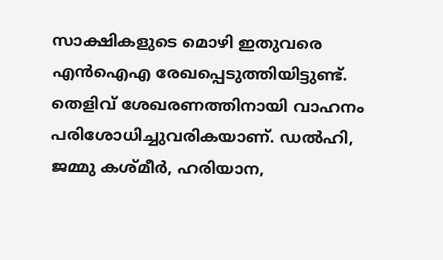സാക്ഷികളുടെ മൊഴി ഇതുവരെ എൻഐഎ രേഖപ്പെടുത്തിയിട്ടുണ്ട്. തെളിവ് ശേഖരണത്തിനായി വാഹനം പരിശോധിച്ചുവരികയാണ്. ഡൽഹി, ജമ്മു കശ്മീർ, ഹരിയാന,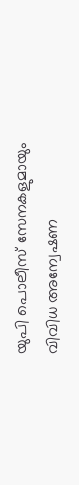യുപി പൊലീസ് സേനകളുമായും വിവിധ അന്വേഷണ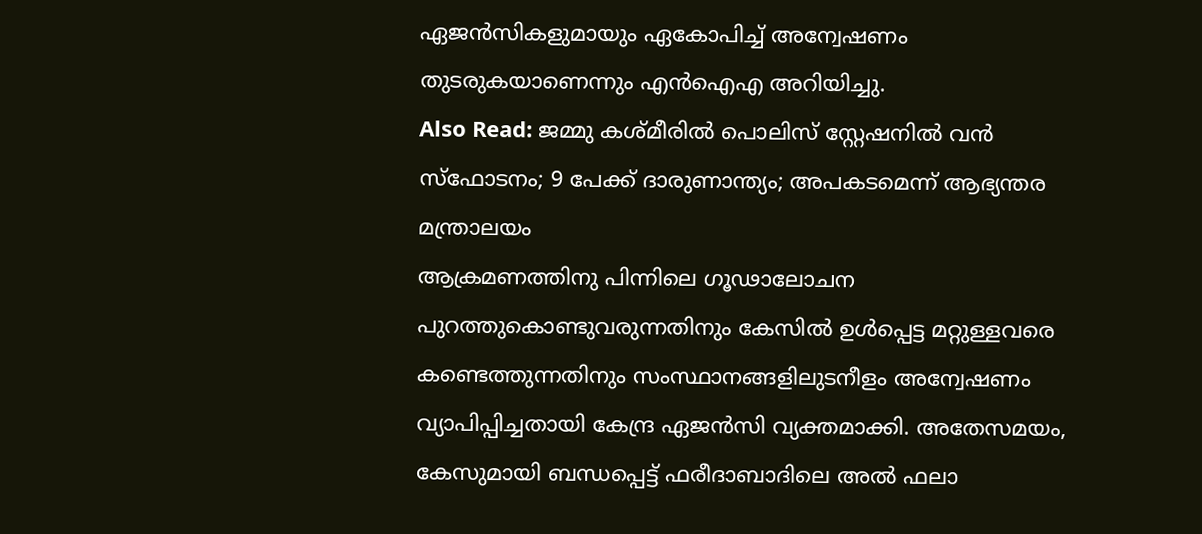ഏജൻസികളുമായും ഏകോപിച്ച് അന്വേഷണം തുടരുകയാണെന്നും എൻഐഎ അറിയിച്ചു.
Also Read: ജമ്മു കശ്മീരിൽ പൊലിസ് സ്റ്റേഷനിൽ വൻ സ്ഫോടനം; 9 പേക്ക് ദാരുണാന്ത്യം; അപകടമെന്ന് ആഭ്യന്തര മന്ത്രാലയം
ആക്രമണത്തിനു പിന്നിലെ ഗൂഢാലോചന പുറത്തുകൊണ്ടുവരുന്നതിനും കേസിൽ ഉൾപ്പെട്ട മറ്റുള്ളവരെ കണ്ടെത്തുന്നതിനും സംസ്ഥാനങ്ങളിലുടനീളം അന്വേഷണം വ്യാപിപ്പിച്ചതായി കേന്ദ്ര ഏജൻസി വ്യക്തമാക്കി. അതേസമയം, കേസുമായി ബന്ധപ്പെട്ട് ഫരീദാബാദിലെ അൽ ഫലാ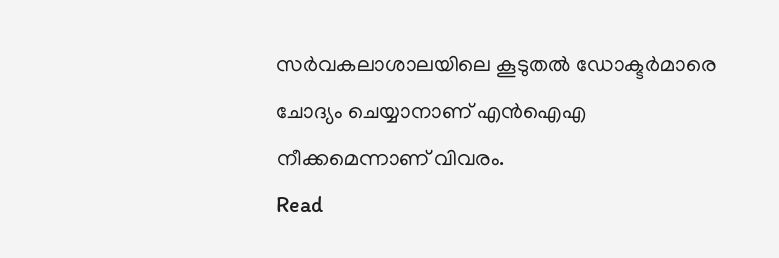സർവകലാശാലയിലെ കൂടുതൽ ഡോക്ടർമാരെ ചോദ്യം ചെയ്യാനാണ് എൻഐഎ നീക്കമെന്നാണ് വിവരം.
Read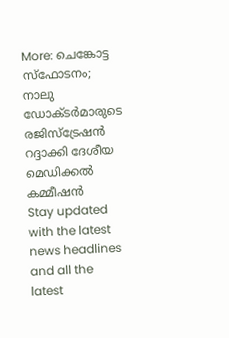More: ചെങ്കോട്ട സ്ഫോടനം; നാലു ഡോക്ടർമാരുടെ രജിസ്ട്രേഷൻ റദ്ദാക്കി ദേശീയ മെഡിക്കൽ കമ്മീഷൻ
Stay updated with the latest news headlines and all the latest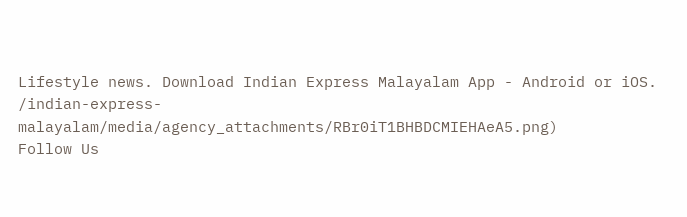Lifestyle news. Download Indian Express Malayalam App - Android or iOS.
/indian-express-malayalam/media/agency_attachments/RBr0iT1BHBDCMIEHAeA5.png)
Follow Us